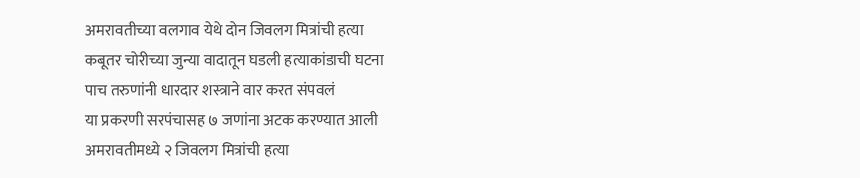अमरावतीच्या वलगाव येथे दोन जिवलग मित्रांची हत्या
कबूतर चोरीच्या जुन्या वादातून घडली हत्याकांडाची घटना
पाच तरुणांनी धारदार शस्त्राने वार करत संपवलं
या प्रकरणी सरपंचासह ७ जणांना अटक करण्यात आली
अमरावतीमध्ये २ जिवलग मित्रांची हत्या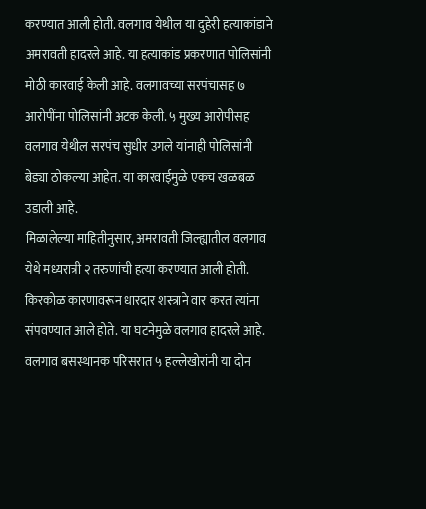करण्यात आली होती. वलगाव येथील या दुहेरी हत्याकांडाने अमरावती हादरले आहे. या हत्याकांड प्रकरणात पोलिसांनी मोठी कारवाई केली आहे. वलगावच्या सरपंचासह ७ आरोपींना पोलिसांनी अटक केली. ५ मुख्य आरोपीसह वलगाव येथील सरपंच सुधीर उगले यांनाही पोलिसांनी बेड्या ठोकल्या आहेत. या कारवाईमुळे एकच खळबळ उडाली आहे.
मिळालेल्या माहितीनुसार, अमरावती जिल्ह्यातील वलगाव येथे मध्यरात्री २ तरुणांची हत्या करण्यात आली होती. किरकोळ कारणावरून धारदार शस्त्राने वार करत त्यांना संपवण्यात आले होते. या घटनेमुळे वलगाव हादरले आहे. वलगाव बसस्थानक परिसरात ५ हल्लेखोरांनी या दोन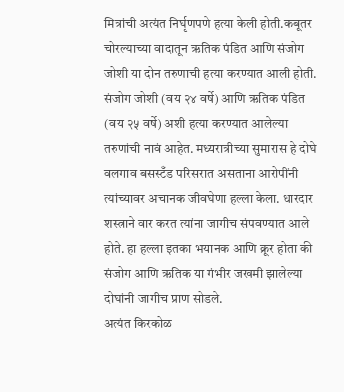मित्रांची अत्यंत निर्घृणपणे हत्या केली होती.कबूतर चोरल्याच्या वादातून ऋतिक पंडित आणि संजोग जोशी या दोन तरुणाची हत्या करण्यात आली होती.
संजोग जोशी (वय २४ वर्षे) आणि ऋतिक पंडित (वय २५ वर्षे) अशी हत्या करण्यात आलेल्या तरुणांची नावं आहेत. मध्यरात्रीच्या सुमारास हे दोघे वलगाव बसस्टँड परिसरात असताना आरोपींनी त्यांच्यावर अचानक जीवघेणा हल्ला केला. धारदार शस्त्राने वार करत त्यांना जागीच संपवण्यात आले होते. हा हल्ला इतका भयानक आणि क्रूर होता की संजोग आणि ऋतिक या गंभीर जखमी झालेल्या दोघांनी जागीच प्राण सोडले.
अत्यंत किरकोळ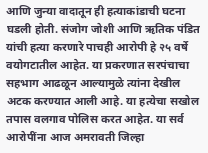आणि जुन्या वादातून ही हत्याकांडाची घटना घडली होती. संजोग जोशी आणि ऋतिक पंडित यांची हत्या करणारे पाचही आरोपी हे २५ वर्षे वयोगटातील आहेत. या प्रकरणात सरपंचाचा सहभाग आढळून आल्यामुळे त्यांना देखील अटक करण्यात आली आहे. या हत्येचा सखोल तपास वलगाव पोलिस करत आहेत. या सर्व आरोपींना आज अमरावती जिल्हा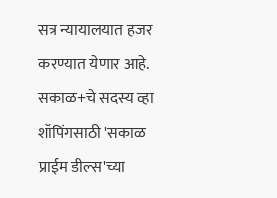सत्र न्यायालयात हजर करण्यात येणार आहे.
सकाळ+चे सदस्य व्हा
शॉपिंगसाठी 'सकाळ प्राईम डील्स'च्या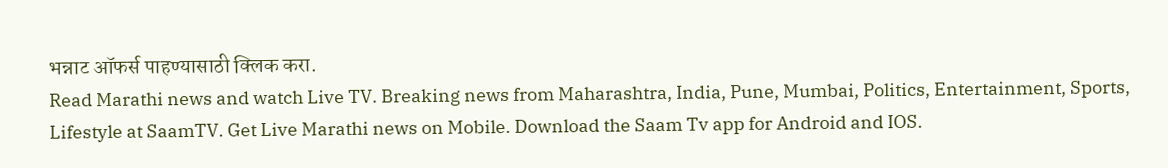भन्नाट ऑफर्स पाहण्यासाठी क्लिक करा.
Read Marathi news and watch Live TV. Breaking news from Maharashtra, India, Pune, Mumbai, Politics, Entertainment, Sports, Lifestyle at SaamTV. Get Live Marathi news on Mobile. Download the Saam Tv app for Android and IOS.